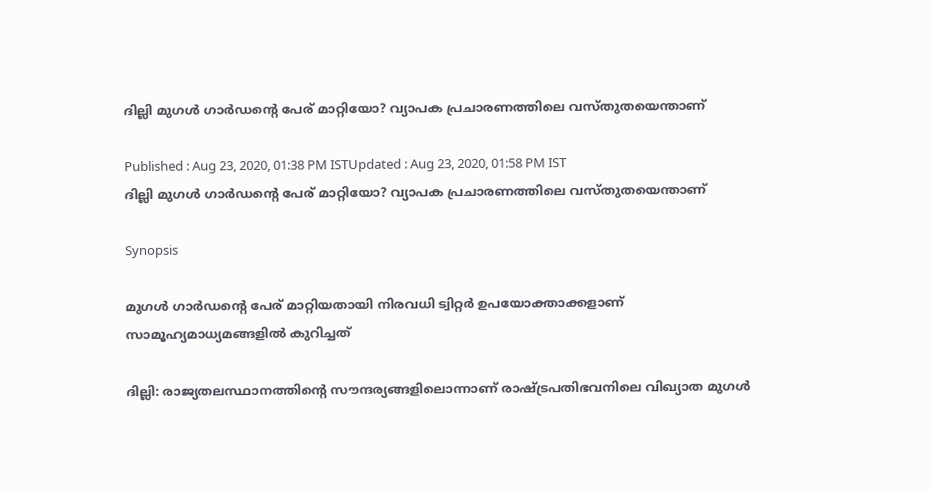ദില്ലി മുഗള്‍ ഗാര്‍ഡന്‍റെ പേര് മാറ്റിയോ? വ്യാപക പ്രചാരണത്തിലെ വസ്‌തുതയെന്താണ്

Published : Aug 23, 2020, 01:38 PM ISTUpdated : Aug 23, 2020, 01:58 PM IST
ദില്ലി മുഗള്‍ ഗാര്‍ഡന്‍റെ പേര് മാറ്റിയോ? വ്യാപക പ്രചാരണത്തിലെ വസ്‌തുതയെന്താണ്

Synopsis

മുഗള്‍ ഗാര്‍ഡന്‍റെ പേര് മാറ്റിയതായി നിരവധി ട്വിറ്റര്‍ ഉപയോക്താക്കളാണ് സാമൂഹ്യമാധ്യമങ്ങളില്‍ കുറിച്ചത്

ദില്ലി: രാജ്യതലസ്ഥാനത്തിന്‍റെ സൗന്ദര്യങ്ങളിലൊന്നാണ് രാഷ്‌ട്രപതിഭവനിലെ വിഖ്യാത മുഗള്‍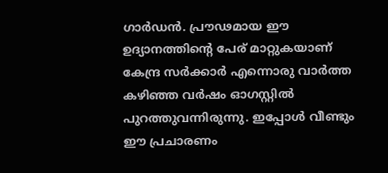ഗാര്‍ഡന്‍. പ്രൗഢമായ ഈ ഉദ്യാനത്തിന്‍റെ പേര് മാറ്റുകയാണ് കേന്ദ്ര സര്‍ക്കാര്‍ എന്നൊരു വാര്‍ത്ത കഴിഞ്ഞ വര്‍ഷം ഓഗസ്റ്റില്‍ പുറത്തുവന്നിരുന്നു. ഇപ്പോള്‍ വീണ്ടും ഈ പ്രചാരണം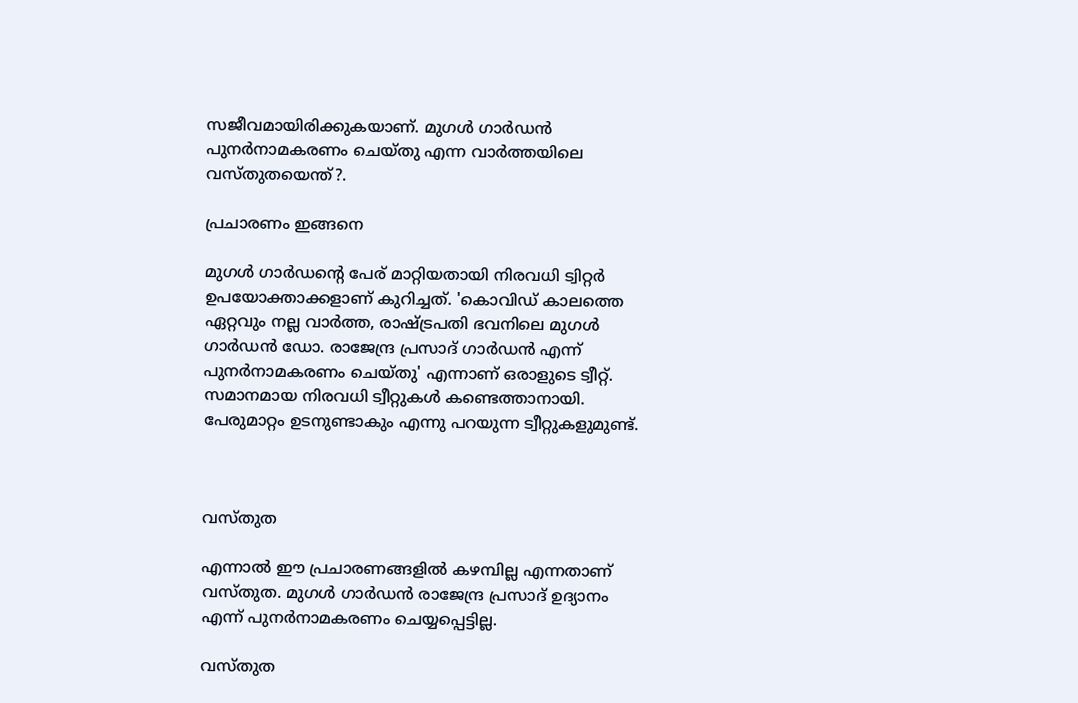സജീവമായിരിക്കുകയാണ്. മുഗള്‍ ഗാര്‍ഡന്‍ പുനര്‍നാമകരണം ചെയ്‌തു എന്ന വാര്‍ത്തയിലെ വസ്‌തുതയെന്ത്?.

പ്രചാരണം ഇങ്ങനെ

മുഗള്‍ ഗാര്‍ഡന്‍റെ പേര് മാറ്റിയതായി നിരവധി ട്വിറ്റര്‍ ഉപയോക്താക്കളാണ് കുറിച്ചത്. 'കൊവിഡ് കാലത്തെ ഏറ്റവും നല്ല വാര്‍ത്ത, രാഷ്‌ട്രപതി ഭവനിലെ മുഗള്‍ ഗാര്‍ഡന്‍ ഡോ. രാജേന്ദ്ര പ്രസാദ് ഗാര്‍ഡന്‍ എന്ന് പുനര്‍നാമകരണം ചെയ്‌തു' എന്നാണ് ഒരാളുടെ ട്വീറ്റ്. സമാനമായ നിരവധി ട്വീറ്റുകള്‍ കണ്ടെത്താനായി. പേരുമാറ്റം ഉടനുണ്ടാകും എന്നു പറയുന്ന ട്വീറ്റുകളുമുണ്ട്.



വസ്‌തുത

എന്നാല്‍ ഈ പ്രചാരണങ്ങളില്‍ കഴമ്പില്ല എന്നതാണ് വസ്തുത. മുഗള്‍ ഗാര്‍ഡന്‍ രാജേന്ദ്ര പ്രസാദ് ഉദ്യാനം എന്ന് പുനര്‍നാമകരണം ചെയ്യപ്പെട്ടില്ല.

വസ്‌തുത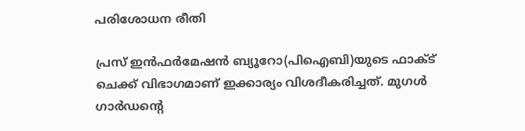പരിശോധന രീതി

പ്രസ് ഇന്‍ഫര്‍മേഷന്‍ ബ്യൂറോ(പിഐബി)യുടെ ഫാക്ട് ചെക്ക് വിഭാഗമാണ് ഇക്കാര്യം വിശദീകരിച്ചത്. മുഗള്‍ ഗാര്‍‍ഡന്‍റെ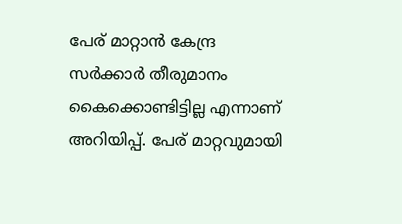പേര് മാറ്റാന്‍ കേന്ദ്ര സര്‍ക്കാര്‍ തീരുമാനം കൈക്കൊണ്ടിട്ടില്ല എന്നാണ് അറിയിപ്പ്. പേര് മാറ്റവുമായി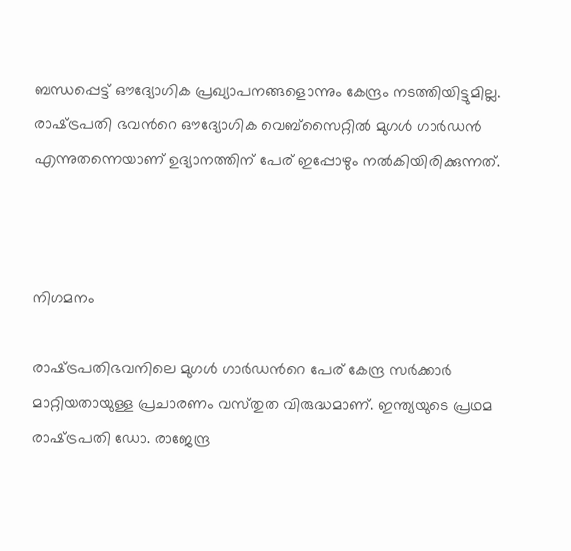ബന്ധപ്പെട്ട് ഔദ്യോഗിക പ്രഖ്യാപനങ്ങളൊന്നും കേന്ദ്രം നടത്തിയിട്ടുമില്ല. രാഷ്‌ട്രപതി ഭവന്‍റെ ഔദ്യോഗിക വെ‌ബ്‌സൈറ്റില്‍ മുഗള്‍ ഗാര്‍ഡന്‍ എന്നുതന്നെയാണ് ഉദ്യാനത്തിന് പേര് ഇപ്പോഴും നല്‍കിയിരിക്കുന്നത്.



നിഗമനം

രാഷ്‌ട്രപതിഭവനിലെ മുഗള്‍ ഗാര്‍ഡന്‍റെ പേര് കേന്ദ്ര സര്‍ക്കാര്‍ മാറ്റിയതായുള്ള പ്രചാരണം വസ്‌തുത വിരുദ്ധമാണ്. ഇന്ത്യയുടെ പ്രഥമ രാഷ്‌ട്രപതി ഡോ. രാജേന്ദ്ര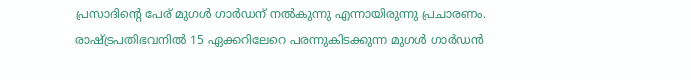പ്രസാദിന്‍റെ പേര് മുഗള്‍ ഗാര്‍ഡന് നല്‍കുന്നു എന്നായിരുന്നു പ്രചാരണം. രാഷ്‌ട്രപതിഭവനില്‍ 15 ഏക്കറിലേറെ പരന്നുകിടക്കുന്ന മുഗള്‍ ഗാര്‍ഡന്‍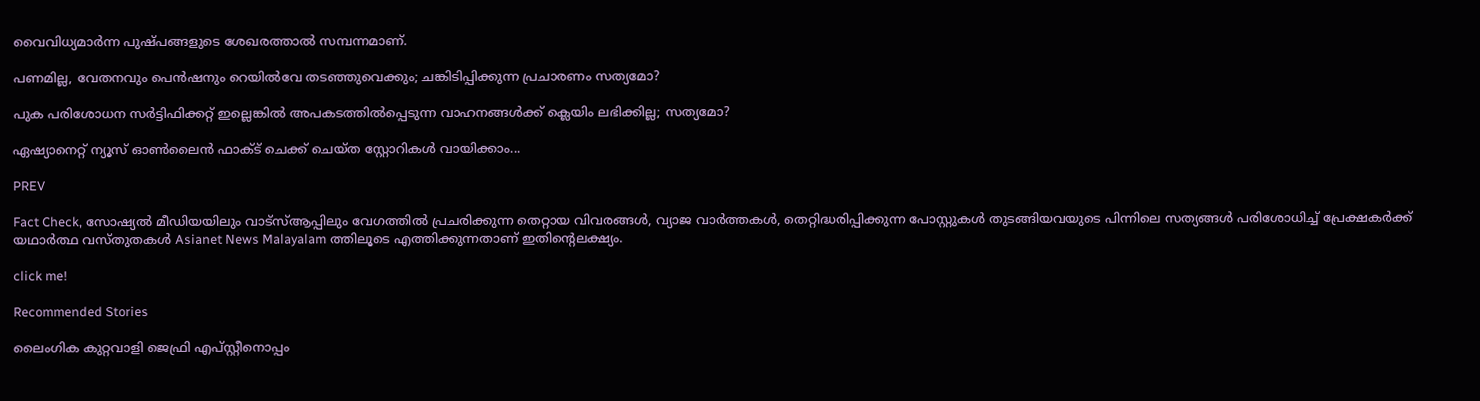വൈവിധ്യമാര്‍ന്ന പുഷ്‌പങ്ങളുടെ ശേഖരത്താല്‍ സമ്പന്നമാണ്.

പണമില്ല, വേതനവും പെന്‍ഷനും റെയില്‍വേ തടഞ്ഞുവെക്കും; ചങ്കിടിപ്പിക്കുന്ന പ്രചാരണം സത്യമോ?

പുക പരിശോധന സര്‍ട്ടിഫിക്കറ്റ് ഇല്ലെങ്കില്‍ അപകടത്തില്‍പ്പെടുന്ന വാഹനങ്ങള്‍ക്ക് ക്ലെയിം ലഭിക്കില്ല; സത്യമോ?

ഏഷ്യാനെറ്റ് ന്യൂസ് ഓണ്‍ലൈന്‍ ഫാക്‌ട് ചെക്ക് ചെയ്‌ത സ്റ്റോറികള്‍ വായിക്കാം...

PREV

Fact Check, സോഷ്യൽ മീഡിയയിലും വാട്സ്ആപ്പിലും വേഗത്തിൽ പ്രചരിക്കുന്ന തെറ്റായ വിവരങ്ങൾ, വ്യാജ വാർത്തകൾ, തെറ്റിദ്ധരിപ്പിക്കുന്ന പോസ്റ്റുകൾ തുടങ്ങിയവയുടെ പിന്നിലെ സത്യങ്ങൾ പരിശോധിച്ച് പ്രേക്ഷകർക്ക് യഥാർത്ഥ വസ്തുതകൾ Asianet News Malayalam ത്തിലൂടെ എത്തിക്കുന്നതാണ് ഇതിന്‍റെലക്ഷ്യം.

click me!

Recommended Stories

ലൈംഗിക കുറ്റവാളി ജെഫ്രി എപ്‌സ്റ്റീനൊപ്പം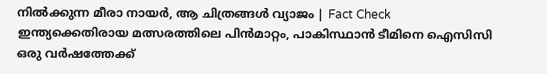നില്‍ക്കുന്ന മീരാ നായർ, ആ ചിത്രങ്ങള്‍ വ്യാജം | Fact Check
ഇന്ത്യക്കെതിരായ മത്സരത്തിലെ പിന്‍മാറ്റം, പാകിസ്ഥാൻ ടീമിനെ ഐസിസി ഒരു വര്‍ഷത്തേക്ക്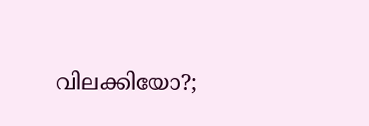വിലക്കിയോ?;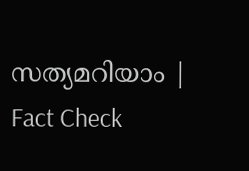സത്യമറിയാം ‌‌| Fact Check